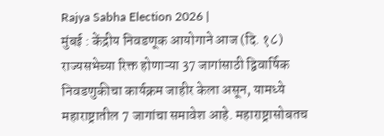Rajya Sabha Election 2026 |
मुंबई : केंद्रीय निवडणूक आयोगाने आज (दि. १८) राज्यसभेच्या रिक्त होणाऱ्या 37 जागांसाठी द्विवार्षिक निवडणुकीचा कार्यक्रम जाहीर केला असून, यामध्ये महाराष्ट्रातील 7 जागांचा समावेश आहे. महाराष्ट्रासोबतच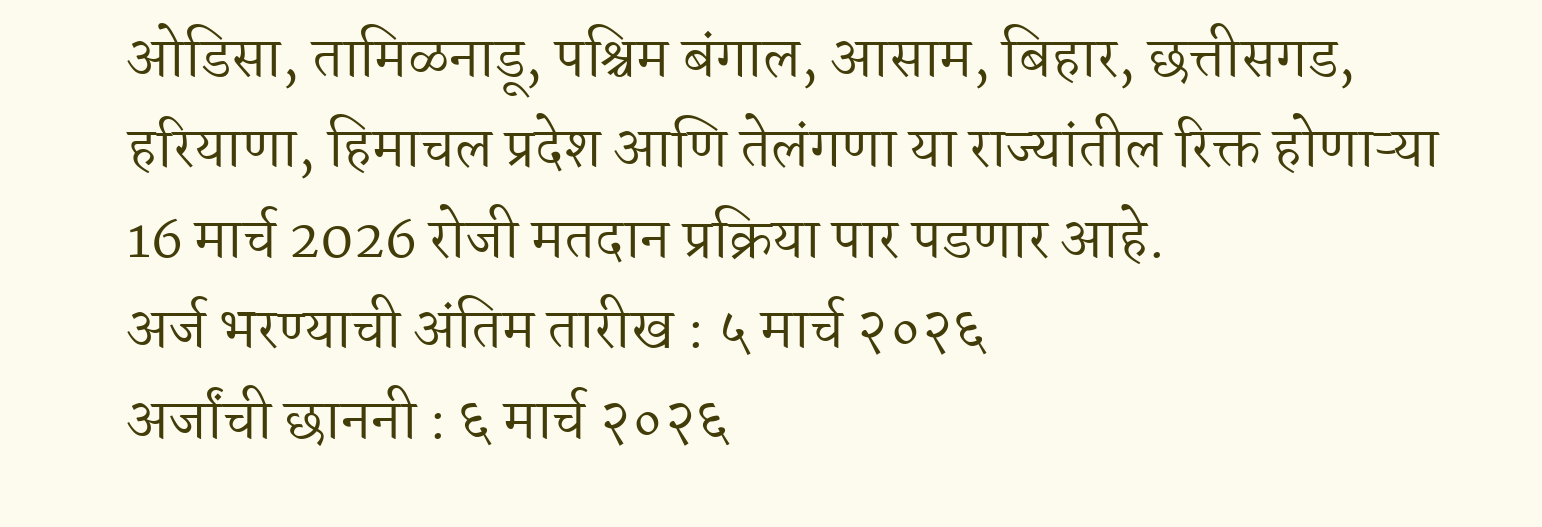ओडिसा, तामिळनाडू, पश्चिम बंगाल, आसाम, बिहार, छत्तीसगड, हरियाणा, हिमाचल प्रदेश आणि तेलंगणा या राज्यांतील रिक्त होणाऱ्या 16 मार्च 2026 रोजी मतदान प्रक्रिया पार पडणार आहे.
अर्ज भरण्याची अंतिम तारीख : ५ मार्च २०२६
अर्जांची छाननी : ६ मार्च २०२६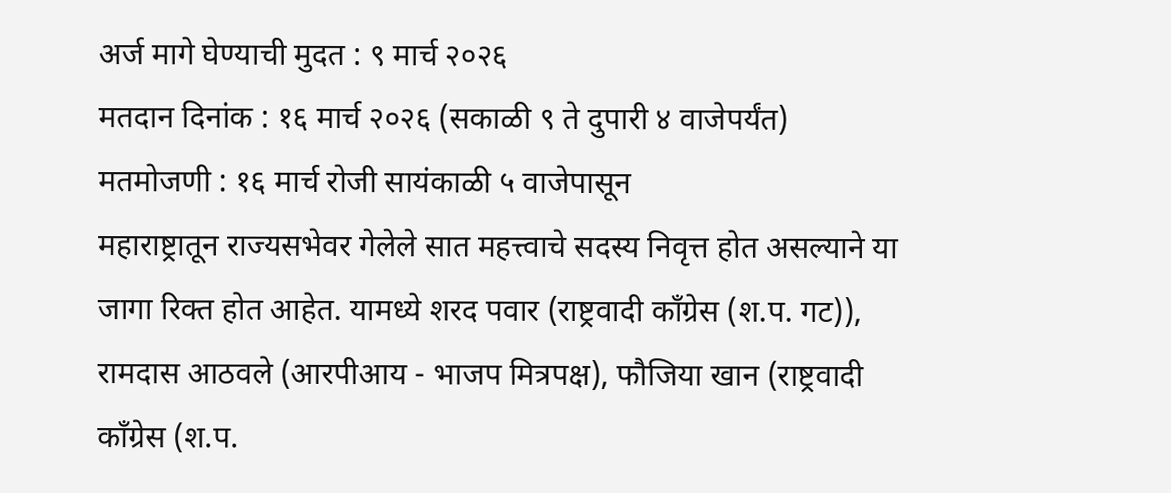अर्ज मागे घेण्याची मुदत : ९ मार्च २०२६
मतदान दिनांक : १६ मार्च २०२६ (सकाळी ९ ते दुपारी ४ वाजेपर्यंत)
मतमोजणी : १६ मार्च रोजी सायंकाळी ५ वाजेपासून
महाराष्ट्रातून राज्यसभेवर गेलेले सात महत्त्वाचे सदस्य निवृत्त होत असल्याने या जागा रिक्त होत आहेत. यामध्ये शरद पवार (राष्ट्रवादी काँग्रेस (श.प. गट)), रामदास आठवले (आरपीआय - भाजप मित्रपक्ष), फौजिया खान (राष्ट्रवादी काँग्रेस (श.प.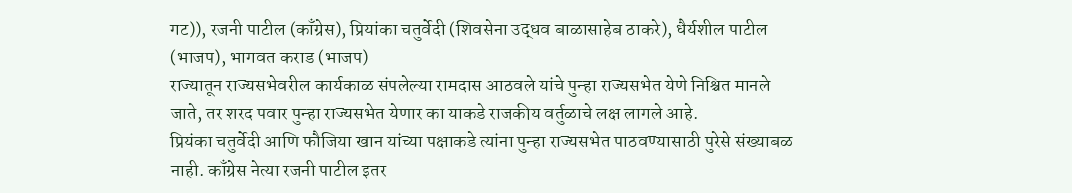गट)), रजनी पाटील (काँग्रेस), प्रियांका चतुर्वेदी (शिवसेना उद्धव बाळासाहेब ठाकरे), धैर्यशील पाटील (भाजप), भागवत कराड (भाजप)
राज्यातून राज्यसभेवरील कार्यकाळ संपलेल्या रामदास आठवले यांचे पुन्हा राज्यसभेत येणे निश्चित मानले जाते, तर शरद पवार पुन्हा राज्यसभेत येणार का याकडे राजकीय वर्तुळाचे लक्ष लागले आहे.
प्रियंका चतुर्वेदी आणि फौजिया खान यांच्या पक्षाकडे त्यांना पुन्हा राज्यसभेत पाठवण्यासाठी पुरेसे संख्याबळ नाही. काँग्रेस नेत्या रजनी पाटील इतर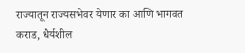राज्यातून राज्यसभेवर येणार का आणि भागवत कराड, धैर्यशील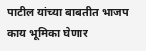पाटील यांच्या बाबतीत भाजप काय भूमिका घेणार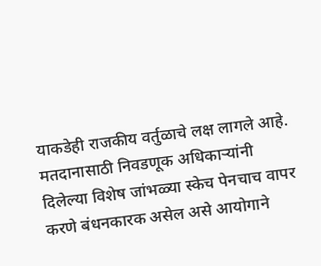याकडेही राजकीय वर्तुळाचे लक्ष लागले आहे.
मतदानासाठी निवडणूक अधिकाऱ्यांनी दिलेल्या विशेष जांभळ्या स्केच पेनचाच वापर करणे बंधनकारक असेल असे आयोगाने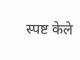स्पष्ट केले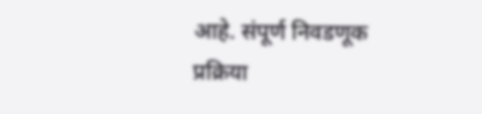आहे. संपूर्ण निवडणूक प्रक्रिया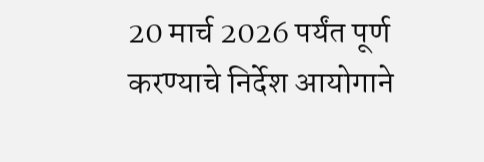20 मार्च 2026 पर्यंत पूर्ण करण्याचे निर्देश आयोगाने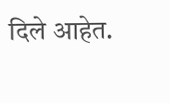दिले आहेत.